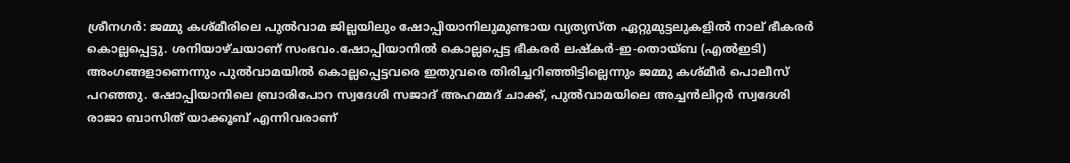ശ്രീനഗർ: ജമ്മു കശ്മീരിലെ പുൽവാമ ജില്ലയിലും ഷോപ്പിയാനിലുമുണ്ടായ വ്യത്യസ്ത ഏറ്റുമുട്ടലുകളിൽ നാല് ഭീകരർ കൊല്ലപ്പെട്ടു. ശനിയാഴ്ചയാണ് സംഭവം.ഷോപ്പിയാനിൽ കൊല്ലപ്പെട്ട ഭീകരർ ലഷ്‌കർ-ഇ-തൊയ്ബ (എൽഇടി) അംഗങ്ങളാണെന്നും പുൽവാമയിൽ കൊല്ലപ്പെട്ടവരെ ഇതുവരെ തിരിച്ചറിഞ്ഞിട്ടില്ലെന്നും ജമ്മു കശ്മീർ പൊലീസ് പറഞ്ഞു. ഷോപ്പിയാനിലെ ബ്രാരിപോറ സ്വദേശി സജാദ് അഹമ്മദ് ചാക്ക്, പുൽവാമയിലെ അച്ചൻലിറ്റർ സ്വദേശി രാജാ ബാസിത് യാക്കൂബ് എന്നിവരാണ്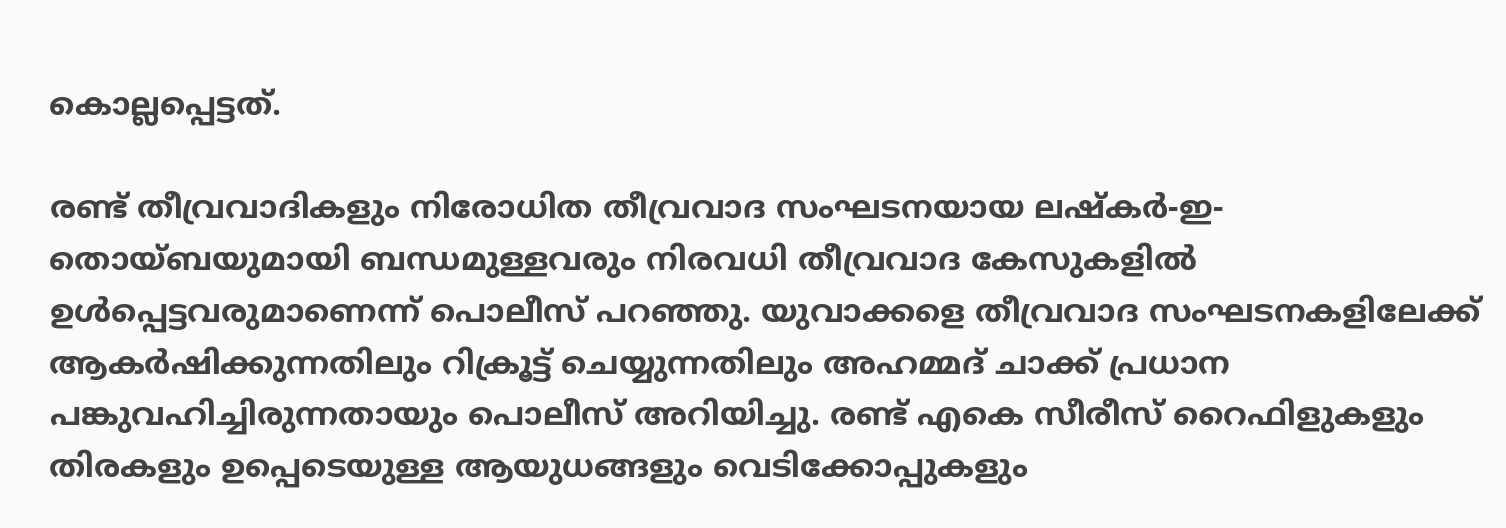കൊല്ലപ്പെട്ടത്.

രണ്ട് തീവ്രവാദികളും നിരോധിത തീവ്രവാദ സംഘടനയായ ലഷ്‌കർ-ഇ-തൊയ്ബയുമായി ബന്ധമുള്ളവരും നിരവധി തീവ്രവാദ കേസുകളിൽ ഉൾപ്പെട്ടവരുമാണെന്ന് പൊലീസ് പറഞ്ഞു. യുവാക്കളെ തീവ്രവാദ സംഘടനകളിലേക്ക് ആകർഷിക്കുന്നതിലും റിക്രൂട്ട് ചെയ്യുന്നതിലും അഹമ്മദ് ചാക്ക് പ്രധാന പങ്കുവഹിച്ചിരുന്നതായും പൊലീസ് അറിയിച്ചു. രണ്ട് എകെ സീരീസ് റൈഫിളുകളും തിരകളും ഉപ്പെടെയുള്ള ആയുധങ്ങളും വെടിക്കോപ്പുകളും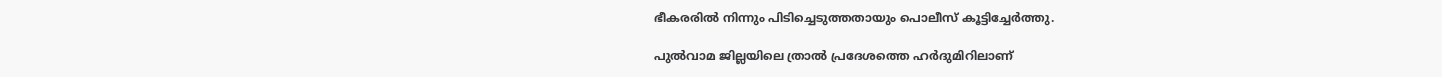ഭീകരരിൽ നിന്നും പിടിച്ചെടുത്തതായും പൊലീസ് കൂട്ടിച്ചേർത്തു.

പുൽവാമ ജില്ലയിലെ ത്രാൽ പ്രദേശത്തെ ഹർദുമിറിലാണ്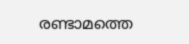രണ്ടാമത്തെ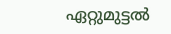ഏറ്റുമുട്ടൽ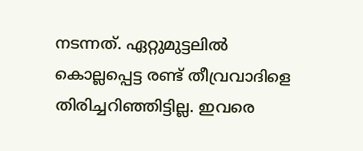നടന്നത്. ഏറ്റുമുട്ടലിൽ കൊല്ലപ്പെട്ട രണ്ട് തീവ്രവാദിളെ തിരിച്ചറിഞ്ഞിട്ടില്ല. ഇവരെ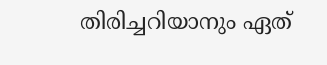തിരിച്ചറിയാനും ഏത്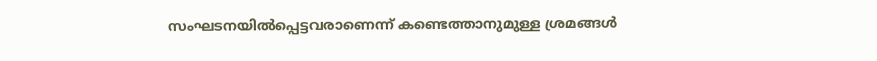സംഘടനയിൽപ്പെട്ടവരാണെന്ന് കണ്ടെത്താനുമുള്ള ശ്രമങ്ങൾ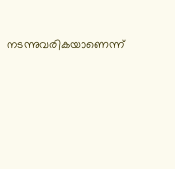നടന്നുവരികയാണെന്ന്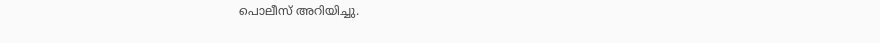പൊലീസ് അറിയിച്ചു.